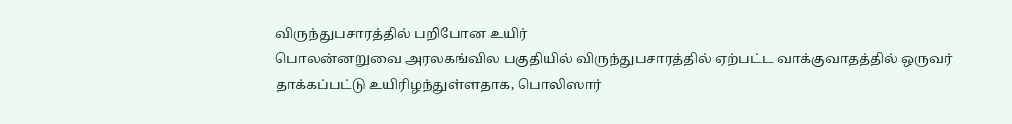விருந்துபசாரத்தில் பறிபோன உயிர்
பொலன்னறுவை அரலகங்வில பகுதியில் விருந்துபசாரத்தில் ஏற்பட்ட வாக்குவாதத்தில் ஒருவர் தாக்கப்பட்டு உயிரிழந்துள்ளதாக, பொலிஸார்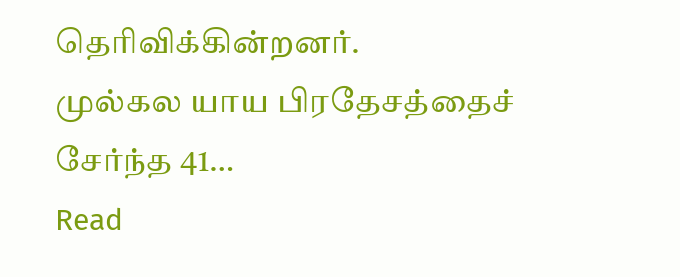தெரிவிக்கின்றனர்.
முல்கல யாய பிரதேசத்தைச் சேர்ந்த 41…
Read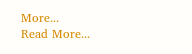More...
Read More...